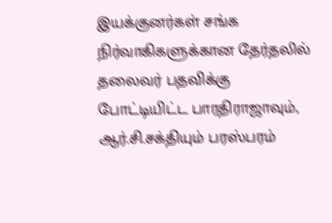இயக்குனர்கள் சங்க நிர்வாகிகளுக்கான தேர்தலில் தலைவர் பதவிக்கு போட்டியிட்ட பாரதிராஜாவும், ஆர்.சி.சக்தியும் பரஸ்பரம்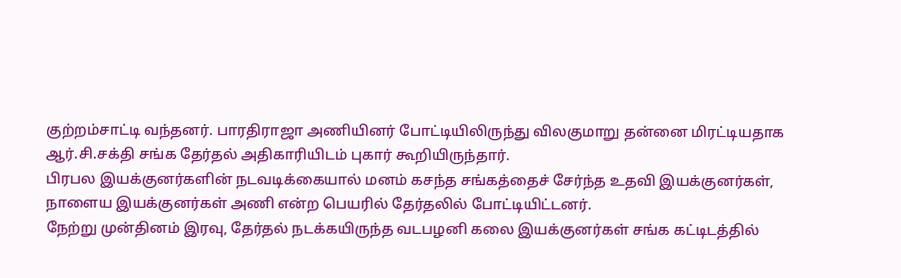குற்றம்சாட்டி வந்தனர். பாரதிராஜா அணியினர் போட்டியிலிருந்து விலகுமாறு தன்னை மிரட்டியதாக ஆர்.சி.சக்தி சங்க தேர்தல் அதிகாரியிடம் புகார் கூறியிருந்தார்.
பிரபல இயக்குனர்களின் நடவடிக்கையால் மனம் கசந்த சங்கத்தைச் சேர்ந்த உதவி இயக்குனர்கள், நாளைய இயக்குனர்கள் அணி என்ற பெயரில் தேர்தலில் போட்டியிட்டனர்.
நேற்று முன்தினம் இரவு, தேர்தல் நடக்கயிருந்த வடபழனி கலை இயக்குனர்கள் சங்க கட்டிடத்தில்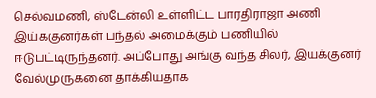செல்வமணி, ஸ்டேன்லி உள்ளிட்ட பாரதிராஜா அணி இய்ககுனர்கள் பந்தல் அமைக்கும் பணியில் ஈடுபட்டிருந்தனர். அப்போது அங்கு வந்த சிலர், இயக்குனர் வேல்முருகனை தாக்கியதாக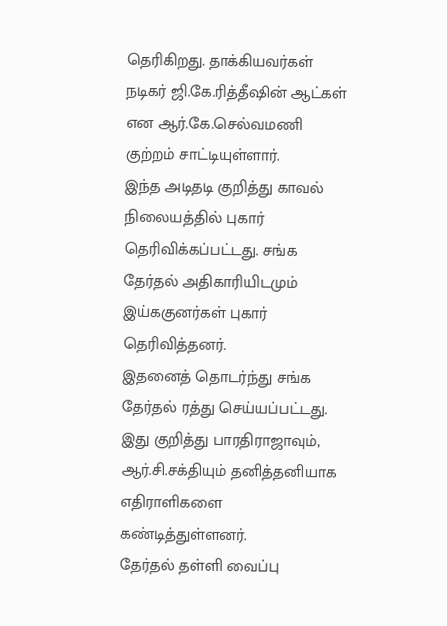தெரிகிறது. தாக்கியவர்கள் நடிகர் ஜி.கே.ரித்தீஷின் ஆட்கள் என ஆர்.கே.செல்வமணி குற்றம் சாட்டியுள்ளார்.
இந்த அடிதடி குறித்து காவல் நிலையத்தில் புகார் தெரிவிக்கப்பட்டது. சங்க தேர்தல் அதிகாரியிடமும் இய்ககுனர்கள் புகார் தெரிவித்தனர்.
இதனைத் தொடர்ந்து சங்க தேர்தல் ரத்து செய்யப்பட்டது. இது குறித்து பாரதிராஜாவும், ஆர்.சி.சக்தியும் தனித்தனியாக எதிராளிகளை கண்டித்துள்ளனர்.
தேர்தல் தள்ளி வைப்பு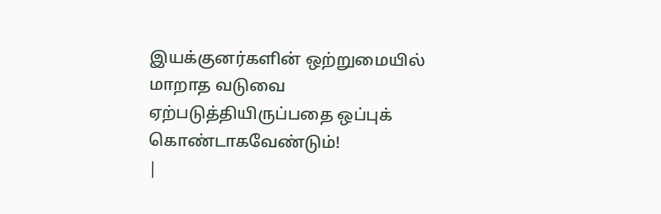இயக்குனர்களின் ஒற்றுமையில் மாறாத வடுவை ஏற்படுத்தியிருப்பதை ஒப்புக் கொண்டாகவேண்டும்!
|